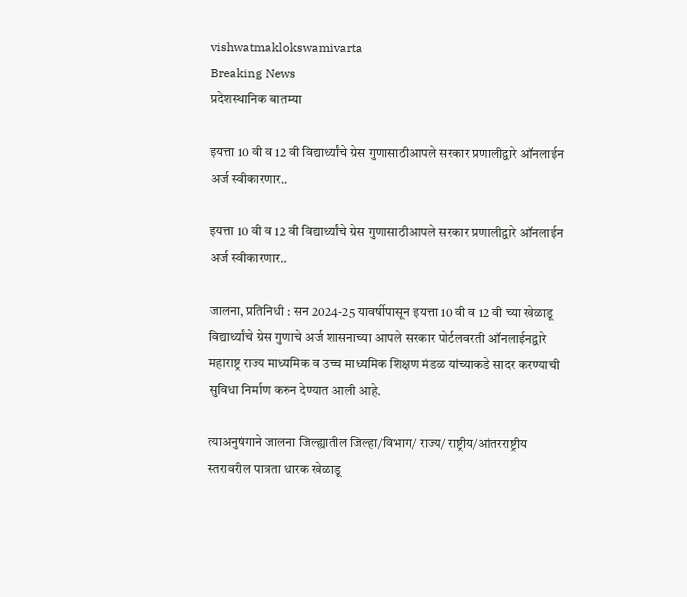vishwatmaklokswamivarta
Breaking News
प्रदेशस्थानिक बातम्या

इयत्ता 10 वी व 12 वी विद्यार्थ्यांचे ग्रेस गुणासाठीआपले सरकार प्रणालीद्वारे ऑनलाईन अर्ज स्वीकारणार..

इयत्ता 10 वी व 12 वी विद्यार्थ्यांचे ग्रेस गुणासाठीआपले सरकार प्रणालीद्वारे ऑनलाईन अर्ज स्वीकारणार..

जालना, प्रतिनिधी : सन 2024-25 यावर्षीपासून इयत्ता 10 वी व 12 वी च्या खेळाडू विद्यार्थ्यांचे ग्रेस गुणाचे अर्ज शासनाच्या आपले सरकार पोर्टलवरती ऑनलाईनद्वारे महाराष्ट्र राज्य माध्यमिक व उच्च माध्यमिक शिक्षण मंडळ यांच्याकडे सादर करण्याची सुविधा निर्माण करुन देण्यात आली आहे.

त्याअनुषंगाने जालना जिल्ह्यातील जिल्हा/विभाग/ राज्य/ राष्ट्रीय/आंतरराष्ट्रीय स्तरावरील पात्रता धारक खेळाडू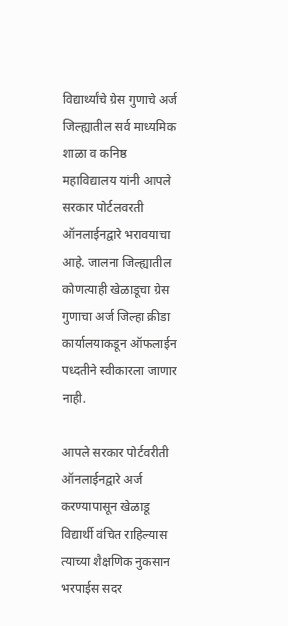विद्यार्थ्यांचे ग्रेस गुणाचे अर्ज जिल्ह्यातील सर्व माध्यमिक शाळा व कनिष्ठ महाविद्यालय यांनी आपले सरकार पोर्टलवरती ऑनलाईनद्वारे भरावयाचा आहे. जालना जिल्ह्यातील कोणत्याही खेळाडूचा ग्रेस गुणाचा अर्ज जिल्हा क्रीडा कार्यालयाकडून ऑफलाईन पध्दतीने स्वीकारला जाणार नाही.

आपले सरकार पोर्टवरीती ऑनलाईनद्वारे अर्ज करण्यापासून खेळाडू विद्यार्थी वंचित राहिल्यास त्याच्या शैक्षणिक नुकसान भरपाईस सदर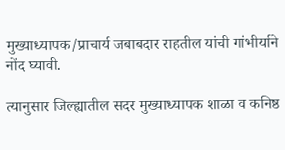मुख्याध्यापक/प्राचार्य जबाबदार राहतील यांची गांभीर्याने नोंद घ्यावी.

त्यानुसार जिल्ह्यातील सदर मुख्याध्यापक शाळा व कनिष्ठ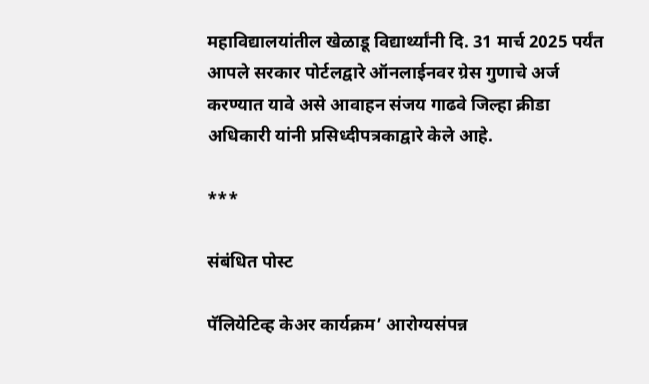महाविद्यालयांतील खेळाडू विद्यार्थ्यांनी दि. 31 मार्च 2025 पर्यंत आपले सरकार पोर्टलद्वारे ऑनलाईनवर ग्रेस गुणाचे अर्ज करण्यात यावे असे आवाहन संजय गाढवे जिल्हा क्रीडा अधिकारी यांनी प्रसिध्दीपत्रकाद्वारे केले आहे.

***

संबंधित पोस्ट

पॅलियेटिव्ह केअर कार्यक्रम’ आरोग्यसंपन्न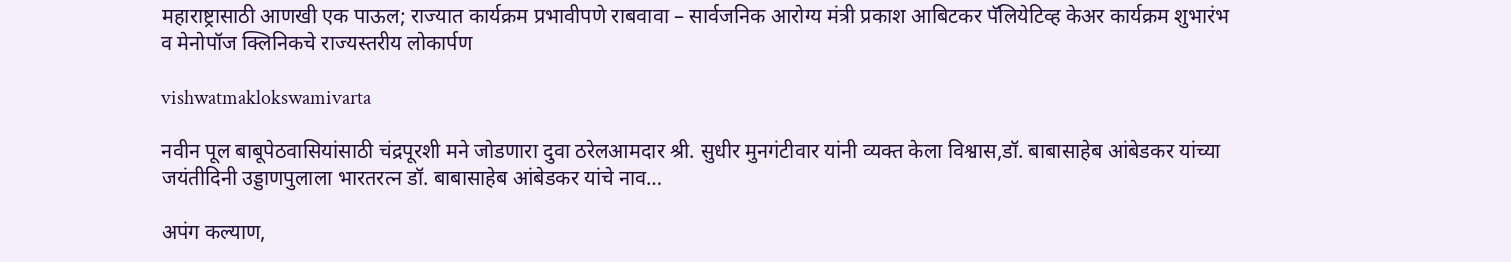महाराष्ट्रासाठी आणखी एक पाऊल; राज्यात कार्यक्रम प्रभावीपणे राबवावा – सार्वजनिक आरोग्य मंत्री प्रकाश आबिटकर पॅलियेटिव्ह केअर कार्यक्रम शुभारंभ व मेनोपॉज क्लिनिकचे राज्यस्तरीय लोकार्पण

vishwatmaklokswamivarta

नवीन पूल बाबूपेठवासियांसाठी चंद्रपूरशी मने जोडणारा दुवा ठरेलआमदार श्री. सुधीर मुनगंटीवार यांनी व्यक्त केला विश्वास,डॉ. बाबासाहेब आंबेडकर यांच्या जयंतीदिनी उड्डाणपुलाला भारतरत्न डॉ. बाबासाहेब आंबेडकर यांचे नाव…

अपंग कल्याण,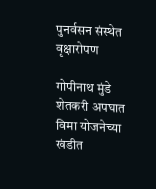पुनर्वसन संस्थेत वृक्षारोपण

गोपीनाथ मुंडे शेतकरी अपघात विमा योजनेच्या खंडीत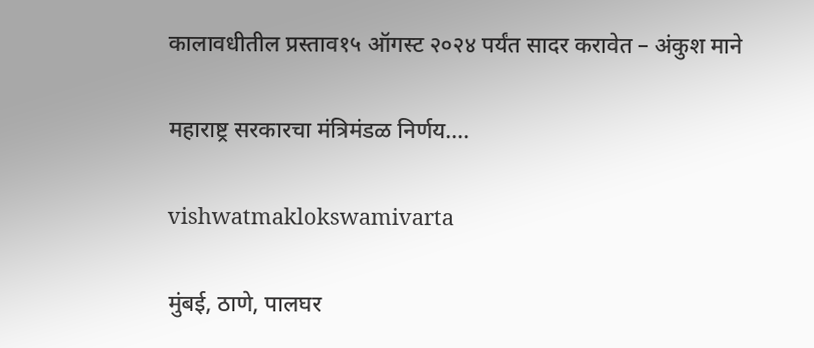कालावधीतील प्रस्ताव१५ ऑगस्ट २०२४ पर्यंत सादर करावेत – अंकुश माने

महाराष्ट्र सरकारचा मंत्रिमंडळ निर्णय….

vishwatmaklokswamivarta

मुंबई, ठाणे, पालघर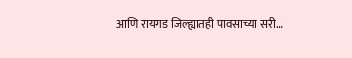आणि रायगड जिल्ह्यातही पावसाच्या सरी…